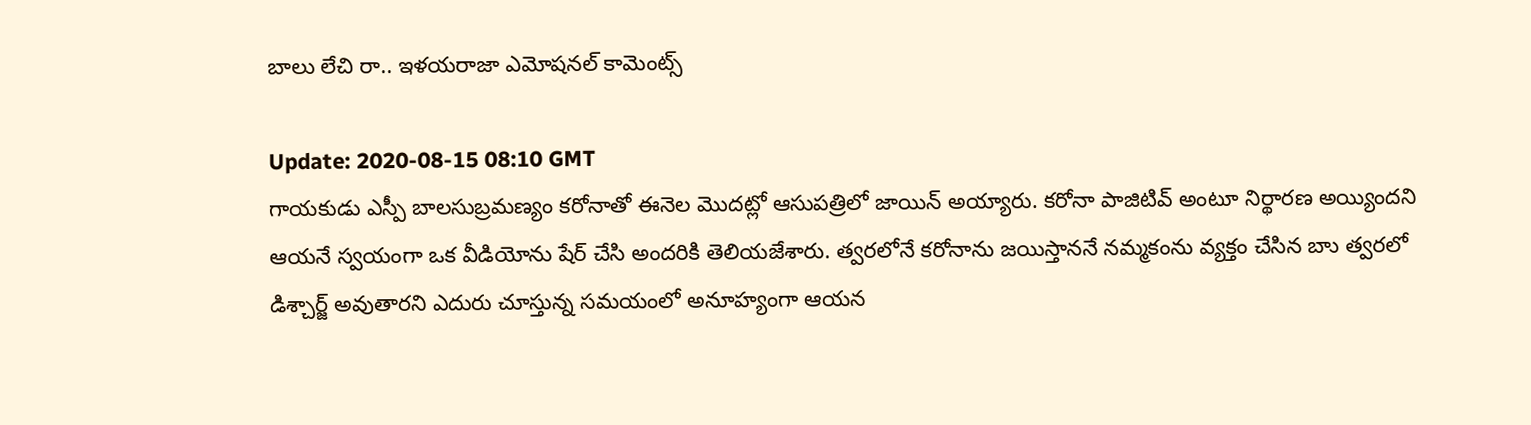బాలు లేచి రా.. ఇళయరాజా ఎమోషనల్‌ కామెంట్స్‌

Update: 2020-08-15 08:10 GMT
గాయకుడు ఎస్పీ బాలసుబ్రమణ్యం కరోనాతో ఈనెల మొదట్లో ఆసుపత్రిలో జాయిన్‌ అయ్యారు. కరోనా పాజిటివ్‌ అంటూ నిర్థారణ అయ్యిందని ఆయనే స్వయంగా ఒక వీడియోను షేర్‌ చేసి అందరికి తెలియజేశారు. త్వరలోనే కరోనాను జయిస్తాననే నమ్మకంను వ్యక్తం చేసిన బాు త్వరలో డిశ్చార్జ్‌ అవుతారని ఎదురు చూస్తున్న సమయంలో అనూహ్యంగా ఆయన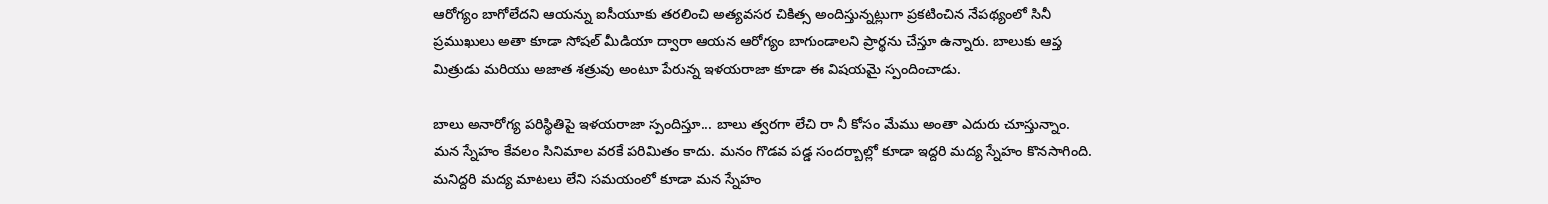ఆరోగ్యం బాగోలేదని ఆయన్ను ఐసీయూకు తరలించి అత్యవసర చికిత్స అందిస్తున్నట్లుగా ప్రకటించిన నేపథ్యంలో సినీ ప్రముఖులు అతా కూడా సోషల్‌ మీడియా ద్వారా ఆయన ఆరోగ్యం బాగుండాలని ప్రార్థను చేస్తూ ఉన్నారు. బాలుకు ఆప్త మిత్రుడు మరియు అజాత శత్రువు అంటూ పేరున్న ఇళయరాజా కూడా ఈ విషయమై స్పందించాడు.

బాలు అనారోగ్య పరిస్థితిపై ఇళయరాజా స్పందిస్తూ... బాలు త్వరగా లేచి రా నీ కోసం మేము అంతా ఎదురు చూస్తున్నాం. మన స్నేహం కేవలం సినిమాల వరకే పరిమితం కాదు. మనం గొడవ పడ్డ సందర్బాల్లో కూడా ఇద్దరి మద్య స్నేహం కొనసాగింది. మనిద్దరి మద్య మాటలు లేని సమయంలో కూడా మన స్నేహం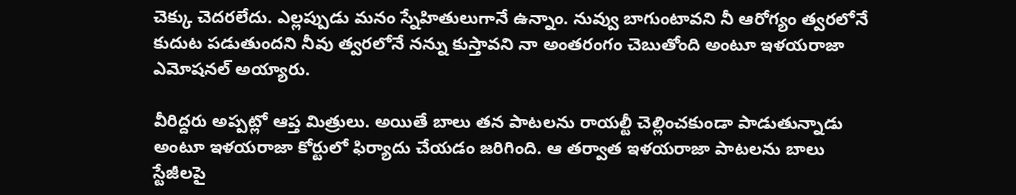చెక్కు చెదరలేదు. ఎల్లప్పుడు మనం స్నేహితులుగానే ఉన్నాం. నువ్వు బాగుంటావని నీ ఆరోగ్యం త్వరలోనే కుదుట పడుతుందని నీవు త్వరలోనే నన్ను కుస్తావని నా అంతరంగం చెబుతోంది అంటూ ఇళయరాజా ఎమోషనల్‌ అయ్యారు.

వీరిద్దరు అప్పట్లో ఆప్త మిత్రులు. అయితే బాలు తన పాటలను రాయల్టీ చెల్లించకుండా పాడుతున్నాడు అంటూ ఇళయరాజా కోర్టులో ఫిర్యాదు చేయడం జరిగింది. ఆ తర్వాత ఇళయరాజా పాటలను బాలు స్టేజీలపై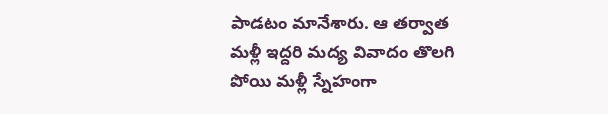పాడటం మానేశారు. ఆ తర్వాత మళ్లీ ఇద్దరి మద్య వివాదం తొలగి పోయి మళ్లీ స్నేహంగా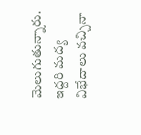మెలుగుతున్నారు. ఇద్దరి మద్య విభేదాలు వచ్చినా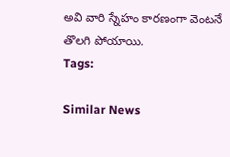అవి వారి స్నేహం కారణంగా వెంటనే తొలగి పోయాయి.
Tags:

Similar News